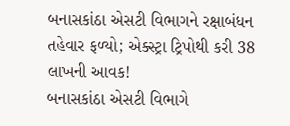બનાસકાંઠા એસટી વિભાગને રક્ષાબંધન તહેવાર ફળ્યો; એક્સ્ટ્રા ટ્રિપોથી કરી 38 લાખની આવક!
બનાસકાંઠા એસટી વિભાગે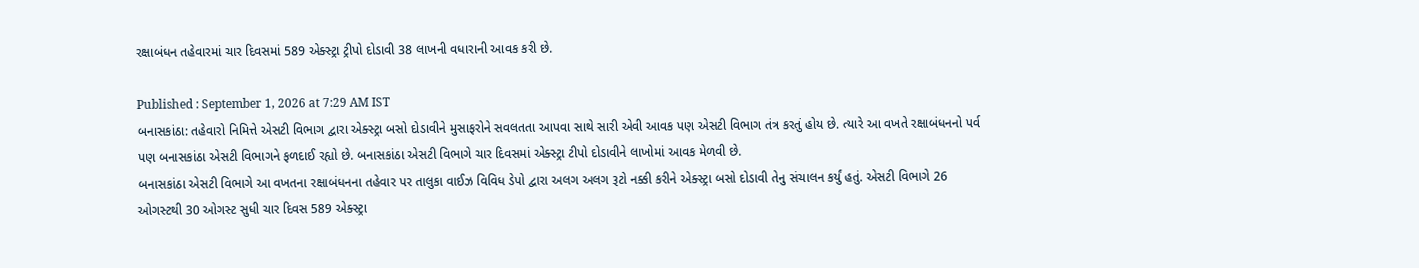રક્ષાબંધન તહેવારમાં ચાર દિવસમાં 589 એક્સ્ટ્રા ટ્રીપો દોડાવી 38 લાખની વધારાની આવક કરી છે.

Published : September 1, 2026 at 7:29 AM IST
બનાસકાંઠા: તહેવારો નિમિત્તે એસટી વિભાગ દ્વારા એક્સ્ટ્રા બસો દોડાવીને મુસાફરોને સવલતતા આપવા સાથે સારી એવી આવક પણ એસટી વિભાગ તંત્ર કરતું હોય છે. ત્યારે આ વખતે રક્ષાબંધનનો પર્વ પણ બનાસકાંઠા એસટી વિભાગને ફળદાઈ રહ્યો છે. બનાસકાંઠા એસટી વિભાગે ચાર દિવસમાં એક્સ્ટ્રા ટીપો દોડાવીને લાખોમાં આવક મેળવી છે.
બનાસકાંઠા એસટી વિભાગે આ વખતના રક્ષાબંધનના તહેવાર પર તાલુકા વાઈઝ વિવિધ ડેપો દ્વારા અલગ અલગ રૂટો નક્કી કરીને એક્સ્ટ્રા બસો દોડાવી તેનુ સંચાલન કર્યું હતું. એસટી વિભાગે 26 ઓગસ્ટથી 30 ઓગસ્ટ સુધી ચાર દિવસ 589 એક્સ્ટ્રા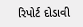રિપોર્ટ દોડાવી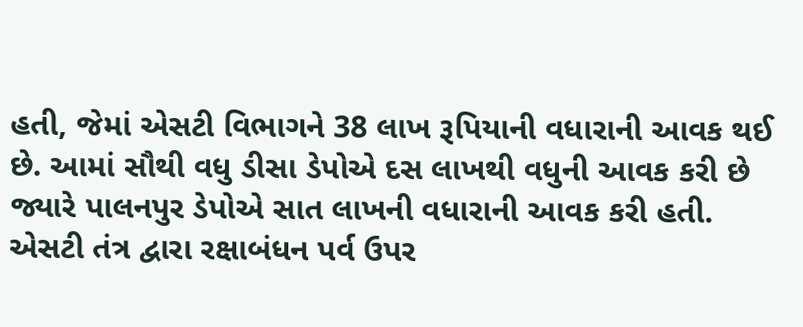હતી, જેમાં એસટી વિભાગને 38 લાખ રૂપિયાની વધારાની આવક થઈ છે. આમાં સૌથી વધુ ડીસા ડેપોએ દસ લાખથી વધુની આવક કરી છે જ્યારે પાલનપુર ડેપોએ સાત લાખની વધારાની આવક કરી હતી.
એસટી તંત્ર દ્વારા રક્ષાબંધન પર્વ ઉપર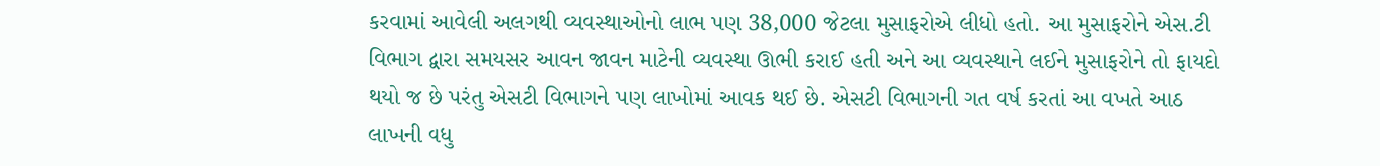કરવામાં આવેલી અલગથી વ્યવસ્થાઓનો લાભ પણ 38,000 જેટલા મુસાફરોએ લીધો હતો. આ મુસાફરોને એસ.ટી વિભાગ દ્વારા સમયસર આવન જાવન માટેની વ્યવસ્થા ઊભી કરાઈ હતી અને આ વ્યવસ્થાને લઈને મુસાફરોને તો ફાયદો થયો જ છે પરંતુ એસટી વિભાગને પણ લાખોમાં આવક થઈ છે. એસટી વિભાગની ગત વર્ષ કરતાં આ વખતે આઠ લાખની વધુ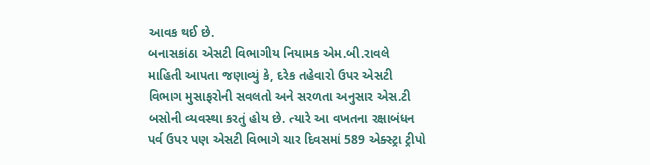આવક થઈ છે.
બનાસકાંઠા એસટી વિભાગીય નિયામક એમ.બી.રાવલે માહિતી આપતા જણાવ્યું કે, દરેક તહેવારો ઉપર એસટી વિભાગ મુસાફરોની સવલતો અને સરળતા અનુસાર એસ.ટી બસોની વ્યવસ્થા કરતું હોય છે. ત્યારે આ વખતના રક્ષાબંધન પર્વ ઉપર પણ એસટી વિભાગે ચાર દિવસમાં 589 એક્સ્ટ્રા ટ્રીપો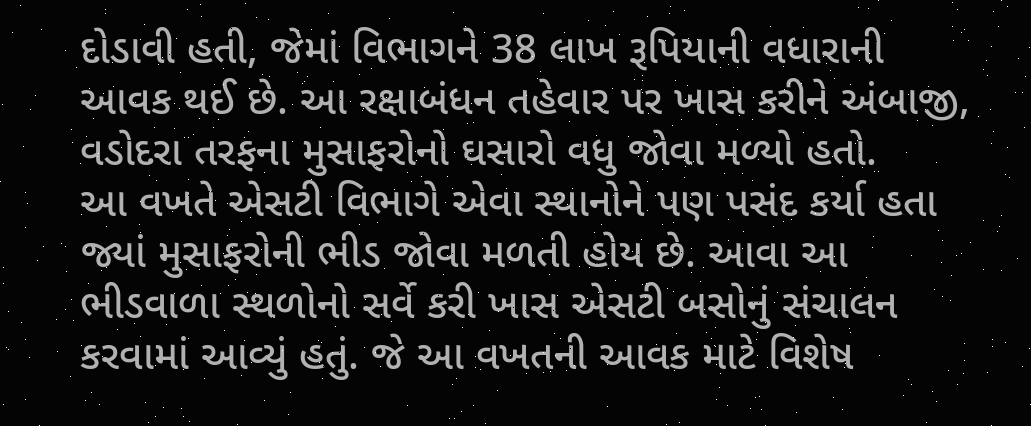દોડાવી હતી, જેમાં વિભાગને 38 લાખ રૂપિયાની વધારાની આવક થઈ છે. આ રક્ષાબંધન તહેવાર પર ખાસ કરીને અંબાજી, વડોદરા તરફના મુસાફરોનો ઘસારો વધુ જોવા મળ્યો હતો.
આ વખતે એસટી વિભાગે એવા સ્થાનોને પણ પસંદ કર્યા હતા જ્યાં મુસાફરોની ભીડ જોવા મળતી હોય છે. આવા આ ભીડવાળા સ્થળોનો સર્વે કરી ખાસ એસટી બસોનું સંચાલન કરવામાં આવ્યું હતું. જે આ વખતની આવક માટે વિશેષ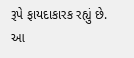રૂપે ફાયદાકારક રહ્યું છે.
આ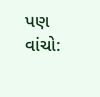પણ વાંચો: